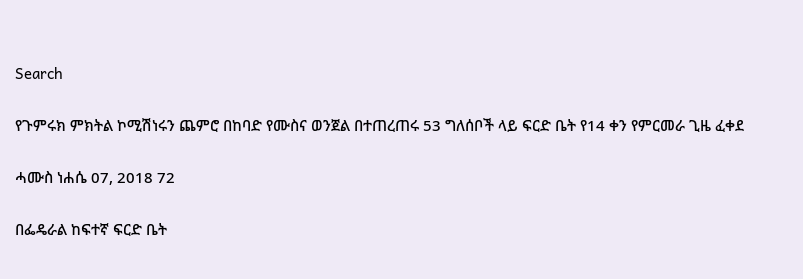Search

የጉምሩክ ምክትል ኮሚሽነሩን ጨምሮ በከባድ የሙስና ወንጀል በተጠረጠሩ 53 ግለሰቦች ላይ ፍርድ ቤት የ14 ቀን የምርመራ ጊዜ ፈቀደ

ሓሙስ ነሐሴ 07, 2018 72

በፌዴራል ከፍተኛ ፍርድ ቤት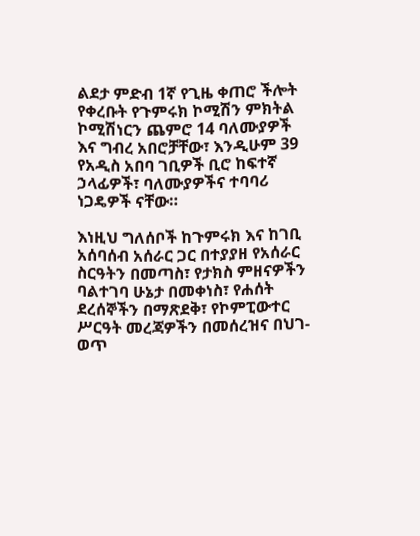ልደታ ምድብ 1ኛ የጊዜ ቀጠሮ ችሎት የቀረቡት የጉምሩክ ኮሚሽን ምክትል ኮሚሽነርን ጨምሮ 14 ባለሙያዎች እና ግብረ አበሮቻቸው፣ እንዲሁም 39 የአዲስ አበባ ገቢዎች ቢሮ ከፍተኛ ኃላፊዎች፣ ባለሙያዎችና ተባባሪ ነጋዴዎች ናቸው።

እነዚህ ግለሰቦች ከጉምሩክ እና ከገቢ አሰባሰብ አሰራር ጋር በተያያዘ የአሰራር ስርዓትን በመጣስ፣ የታክስ ምዘናዎችን ባልተገባ ሁኔታ በመቀነስ፣ የሐሰት ደረሰኞችን በማጽደቅ፣ የኮምፒውተር ሥርዓት መረጃዎችን በመሰረዝና በህገ-ወጥ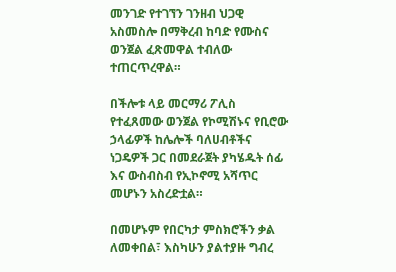መንገድ የተገኘን ገንዘብ ህጋዊ አስመስሎ በማቅረብ ከባድ የሙስና ወንጀል ፈጽመዋል ተብለው ተጠርጥረዋል።

በችሎቱ ላይ መርማሪ ፖሊስ የተፈጸመው ወንጀል የኮሚሽኑና የቢሮው ኃላፊዎች ከሌሎች ባለሀብቶችና ነጋዴዎች ጋር በመደራጀት ያካሄዱት ሰፊ እና ውስብስብ የኢኮኖሚ አሻጥር መሆኑን አስረድቷል።

በመሆኑም የበርካታ ምስክሮችን ቃል ለመቀበል፣ እስካሁን ያልተያዙ ግብረ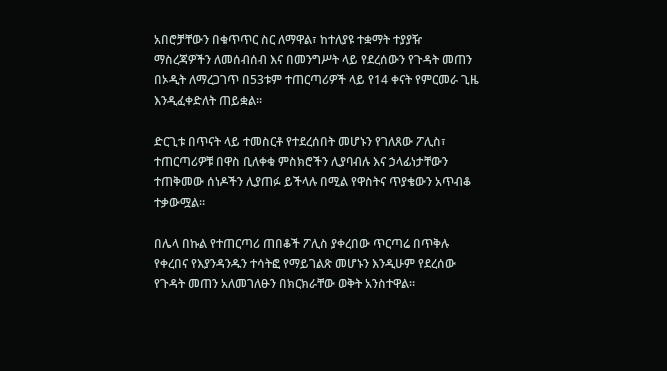አበሮቻቸውን በቁጥጥር ስር ለማዋል፣ ከተለያዩ ተቋማት ተያያዥ ማስረጃዎችን ለመሰብሰብ እና በመንግሥት ላይ የደረሰውን የጉዳት መጠን በኦዲት ለማረጋገጥ በ53ቱም ተጠርጣሪዎች ላይ የ14 ቀናት የምርመራ ጊዜ እንዲፈቀድለት ጠይቋል።

ድርጊቱ በጥናት ላይ ተመስርቶ የተደረሰበት መሆኑን የገለጸው ፖሊስ፣ ተጠርጣሪዎቹ በዋስ ቢለቀቁ ምስክሮችን ሊያባብሉ እና ኃላፊነታቸውን ተጠቅመው ሰነዶችን ሊያጠፉ ይችላሉ በሚል የዋስትና ጥያቄውን አጥብቆ ተቃውሟል።

በሌላ በኩል የተጠርጣሪ ጠበቆች ፖሊስ ያቀረበው ጥርጣሬ በጥቅሉ የቀረበና የእያንዳንዱን ተሳትፎ የማይገልጽ መሆኑን እንዲሁም የደረሰው የጉዳት መጠን አለመገለፁን በክርክራቸው ወቅት አንስተዋል።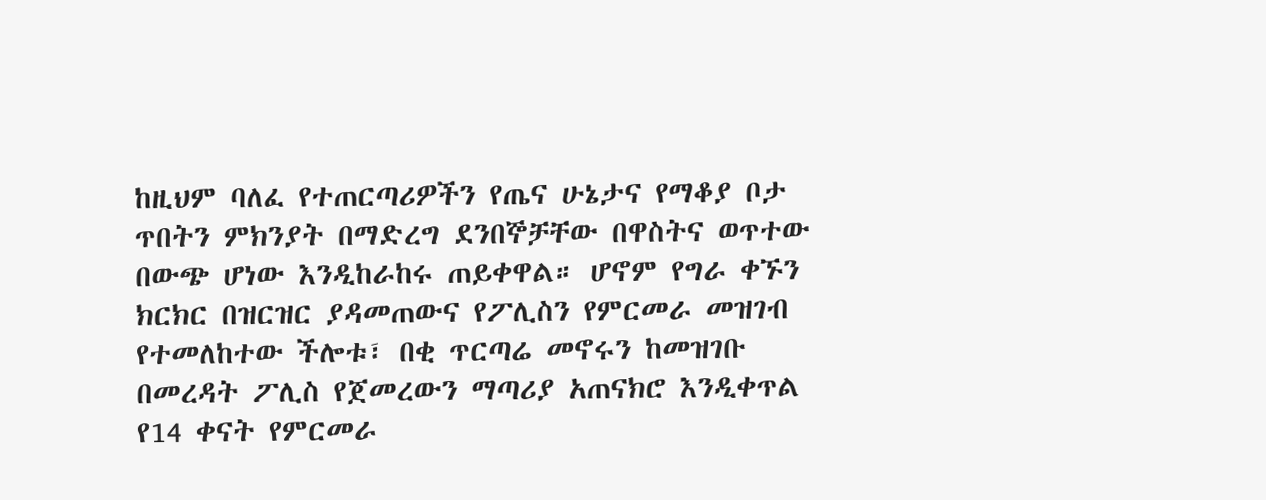ከዚህም ባለፈ የተጠርጣሪዎችን የጤና ሁኔታና የማቆያ ቦታ ጥበትን ምክንያት በማድረግ ደንበኞቻቸው በዋስትና ወጥተው በውጭ ሆነው እንዲከራከሩ ጠይቀዋል። ሆኖም የግራ ቀኙን ክርክር በዝርዝር ያዳመጠውና የፖሊስን የምርመራ መዝገብ የተመለከተው ችሎቱ፣ በቂ ጥርጣሬ መኖሩን ከመዝገቡ በመረዳት ፖሊስ የጀመረውን ማጣሪያ አጠናክሮ እንዲቀጥል የ14 ቀናት የምርመራ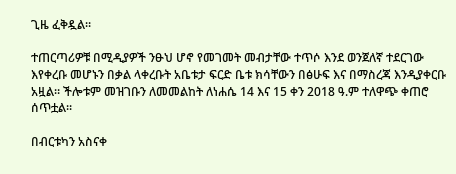ጊዜ ፈቅዷል።

ተጠርጣሪዎቹ በሚዲያዎች ንፁህ ሆኖ የመገመት መብታቸው ተጥሶ እንደ ወንጀለኛ ተደርገው እየቀረቡ መሆኑን በቃል ላቀረቡት አቤቱታ ፍርድ ቤቱ ክሳቸውን በፅሁፍ እና በማስረጃ እንዲያቀርቡ አዟል። ችሎቱም መዝገቡን ለመመልከት ለነሐሴ 14 እና 15 ቀን 2018 ዓ.ም ተለዋጭ ቀጠሮ ሰጥቷል።

በብርቱካን አስናቀ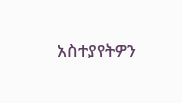አስተያየትዎን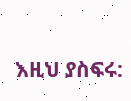እዚህ ያስፍሩ: